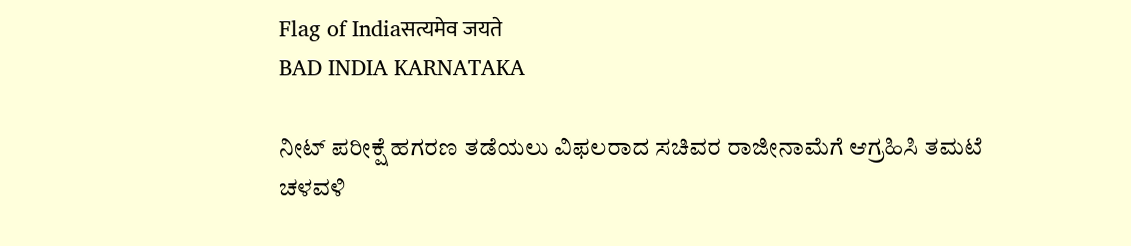Flag of Indiaसत्यमेव जयते
BAD INDIA KARNATAKA

ನೀಟ್ ಪರೀಕ್ಷೆ ಹಗರಣ ತಡೆಯಲು ವಿಫಲರಾದ ಸಚಿವರ ರಾಜೀನಾಮೆಗೆ ಆಗ್ರಹಿಸಿ ತಮಟೆ ಚಳವಳಿ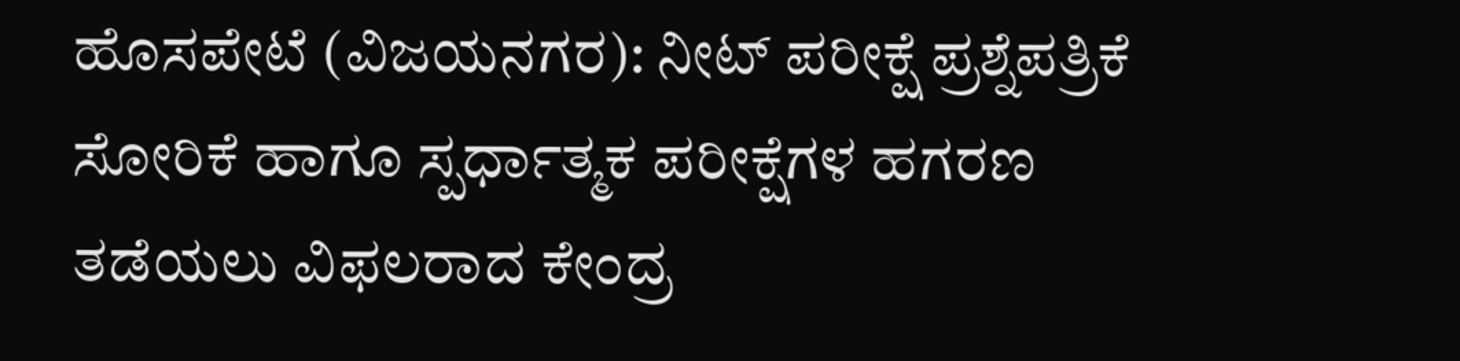ಹೊಸಪೇಟೆ (ವಿಜಯನಗರ): ನೀಟ್ ಪರೀಕ್ಷೆ ಪ್ರಶ್ನೆಪತ್ರಿಕೆ ಸೋರಿಕೆ ಹಾಗೂ ಸ್ಪರ್ಧಾತ್ಮಕ ಪರೀಕ್ಷೆಗಳ ಹಗರಣ ತಡೆಯಲು ವಿಫಲರಾದ ಕೇಂದ್ರ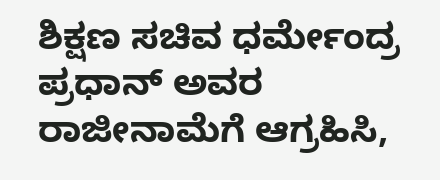ಶಿಕ್ಷಣ ಸಚಿವ ಧರ್ಮೇಂದ್ರ ಪ್ರಧಾನ್ ಅವರ ರಾಜೀನಾಮೆಗೆ ಆಗ್ರಹಿಸಿ,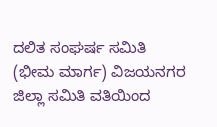ದಲಿತ ಸಂಘರ್ಷ ಸಮಿತಿ (ಭೀಮ ಮಾರ್ಗ) ವಿಜಯನಗರ ಜಿಲ್ಲಾ ಸಮಿತಿ ವತಿಯಿಂದ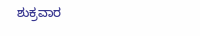ಶುಕ್ರವಾರ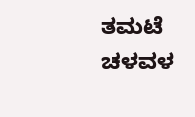ತಮಟೆ ಚಳವಳ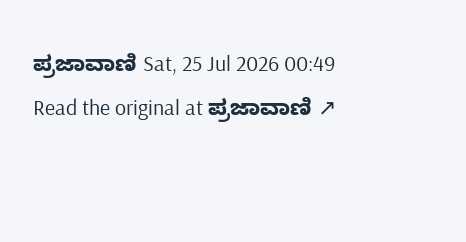ಪ್ರಜಾವಾಣಿ Sat, 25 Jul 2026 00:49
Read the original at ಪ್ರಜಾವಾಣಿ ↗